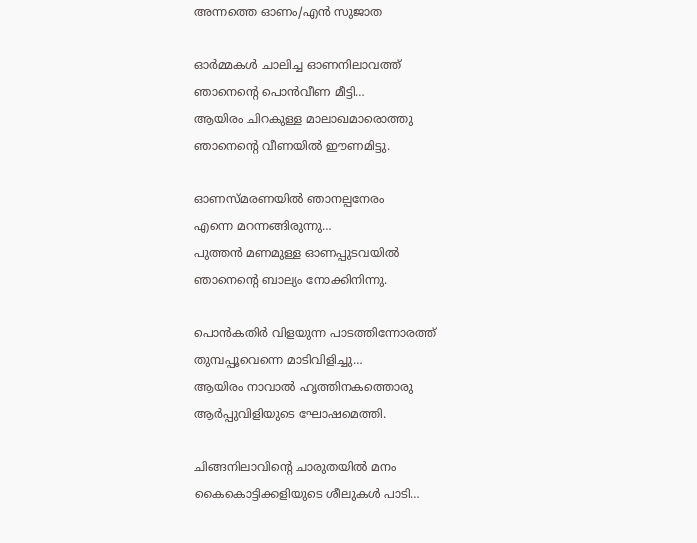അന്നത്തെ ഓണം/എൻ സുജാത

ഓർമ്മകൾ ചാലിച്ച ഓണനിലാവത്ത്
ഞാനെൻ്റെ പൊൻവീണ മീട്ടി…
ആയിരം ചിറകുള്ള മാലാഖമാരൊത്തു
ഞാനെൻ്റെ വീണയിൽ ഈണമിട്ടു.

ഓണസ്മരണയിൽ ഞാനല്പനേരം
എന്നെ മറന്നങ്ങിരുന്നു…
പുത്തൻ മണമുള്ള ഓണപ്പുടവയിൽ
ഞാനെൻ്റെ ബാല്യം നോക്കിനിന്നു.

പൊൻകതിർ വിളയുന്ന പാടത്തിന്നോരത്ത്
തുമ്പപ്പൂവെന്നെ മാടിവിളിച്ചു…
ആയിരം നാവാൽ ഹൃത്തിനകത്തൊരു
ആർപ്പുവിളിയുടെ ഘോഷമെത്തി.

ചിങ്ങനിലാവിൻ്റെ ചാരുതയിൽ മനം
കൈകൊട്ടിക്കളിയുടെ ശീലുകൾ പാടി…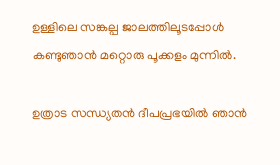ഉള്ളിലെ സങ്കല്പ ജാലത്തിലൂടപ്പോൾ
കണ്ടുഞാൻ മറ്റൊരു പൂക്കളം മുന്നിൽ.

ഉത്രാട സന്ധ്യതൻ ദീപപ്രഭയിൽ ഞാൻ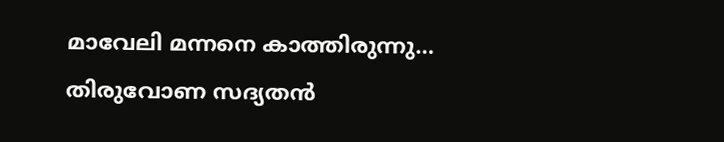മാവേലി മന്നനെ കാത്തിരുന്നു…
തിരുവോണ സദ്യതൻ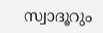സ്വാദൂറും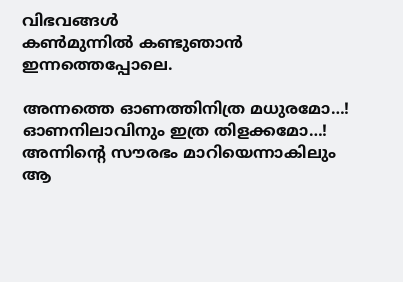വിഭവങ്ങൾ
കൺമുന്നിൽ കണ്ടുഞാൻ ഇന്നത്തെപ്പോലെ.

അന്നത്തെ ഓണത്തിനിത്ര മധുരമോ…!
ഓണനിലാവിനും ഇത്ര തിളക്കമോ…!
അന്നിൻ്റെ സൗരഭം മാറിയെന്നാകിലും
ആ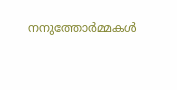നനുത്തോർമ്മകൾ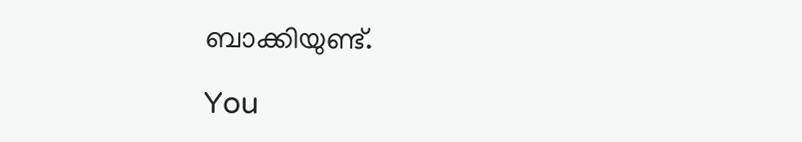ബാക്കിയുണ്ട്.

You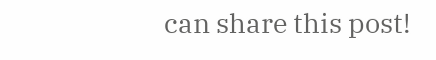can share this post!